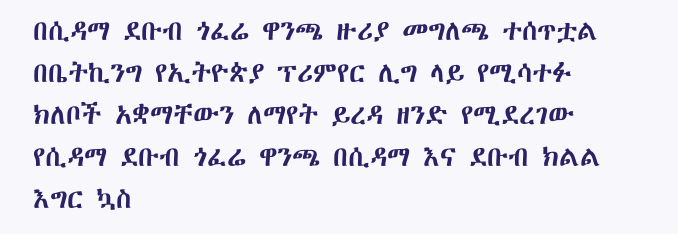በሲዳማ ደቡብ ጎፈሬ ዋንጫ ዙሪያ መግለጫ ተሰጥቷል
በቤትኪንግ የኢትዮጵያ ፕሪምየር ሊግ ላይ የሚሳተፉ ክለቦች አቋማቸውን ለማየት ይረዳ ዘንድ የሚደረገው የሲዳማ ደቡብ ጎፈሬ ዋንጫ በሲዳማ እና ደቡብ ክልል እግር ኳስ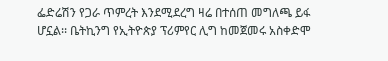ፌድሬሽን የጋራ ጥምረት እንደሚደረግ ዛሬ በተሰጠ መግለጫ ይፋ ሆኗል፡፡ ቤትኪንግ የኢትዮጵያ ፕሪምየር ሊግ ከመጀመሩ አስቀድሞ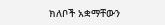ክለቦች አቋማቸውን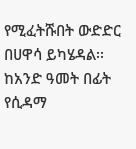የሚፈትሹበት ውድድር በሀዋሳ ይካሄዳል፡፡ ከአንድ ዓመት በፊት የሲዳማ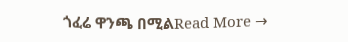ጎፈሬ ዋንጫ በሚልRead More →